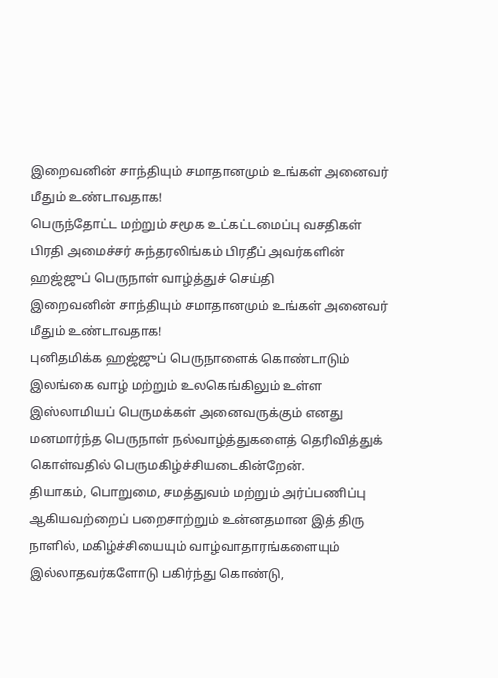இறைவனின் சாந்தியும் சமாதானமும் உங்கள் அனைவர் மீதும் உண்டாவதாக!
பெருந்தோட்ட மற்றும் சமூக உட்கட்டமைப்பு வசதிகள் பிரதி அமைச்சர் சுந்தரலிங்கம் பிரதீப் அவர்களின் ஹஜ்ஜுப் பெருநாள் வாழ்த்துச் செய்தி
இறைவனின் சாந்தியும் சமாதானமும் உங்கள் அனைவர் மீதும் உண்டாவதாக!
புனிதமிக்க ஹஜ்ஜுப் பெருநாளைக் கொண்டாடும் இலங்கை வாழ் மற்றும் உலகெங்கிலும் உள்ள இஸ்லாமியப் பெருமக்கள் அனைவருக்கும் எனது மனமார்ந்த பெருநாள் நல்வாழ்த்துகளைத் தெரிவித்துக் கொள்வதில் பெருமகிழ்ச்சியடைகின்றேன்.
தியாகம், பொறுமை, சமத்துவம் மற்றும் அர்ப்பணிப்பு ஆகியவற்றைப் பறைசாற்றும் உன்னதமான இத் திரு நாளில், மகிழ்ச்சியையும் வாழ்வாதாரங்களையும் இல்லாதவர்களோடு பகிர்ந்து கொண்டு,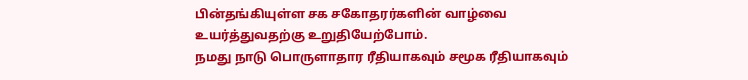பின்தங்கியுள்ள சக சகோதரர்களின் வாழ்வை உயர்த்துவதற்கு உறுதியேற்போம்.
நமது நாடு பொருளாதார ரீதியாகவும் சமூக ரீதியாகவும்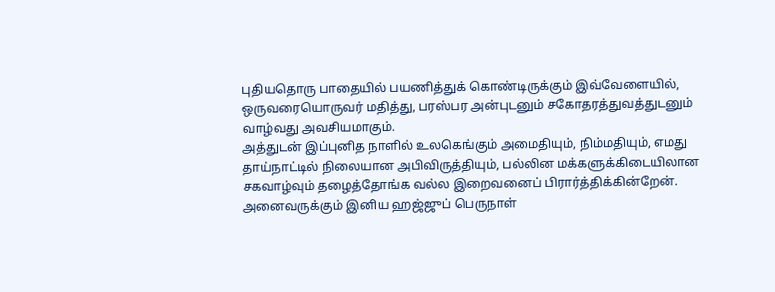புதியதொரு பாதையில் பயணித்துக் கொண்டிருக்கும் இவ்வேளையில், ஒருவரையொருவர் மதித்து, பரஸ்பர அன்புடனும் சகோதரத்துவத்துடனும் வாழ்வது அவசியமாகும்.
அத்துடன் இப்புனித நாளில் உலகெங்கும் அமைதியும், நிம்மதியும், எமது தாய்நாட்டில் நிலையான அபிவிருத்தியும், பல்லின மக்களுக்கிடையிலான சகவாழ்வும் தழைத்தோங்க வல்ல இறைவனைப் பிரார்த்திக்கின்றேன்.
அனைவருக்கும் இனிய ஹஜ்ஜுப் பெருநாள்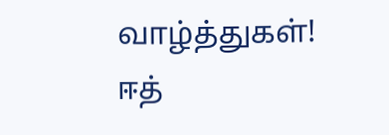வாழ்த்துகள்!
ஈத்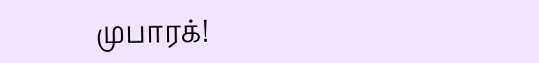முபாரக்!